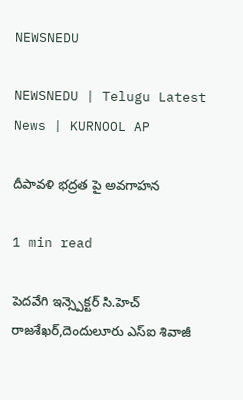NEWSNEDU

NEWSNEDU | Telugu Latest News | KURNOOL AP

దీపావళి భద్రత పై అవగాహన

1 min read

పెదవేగి ఇన్స్పెక్టర్ సి.హెచ్ రాజశేఖర్,దెందులూరు ఎస్ఐ శివాజీ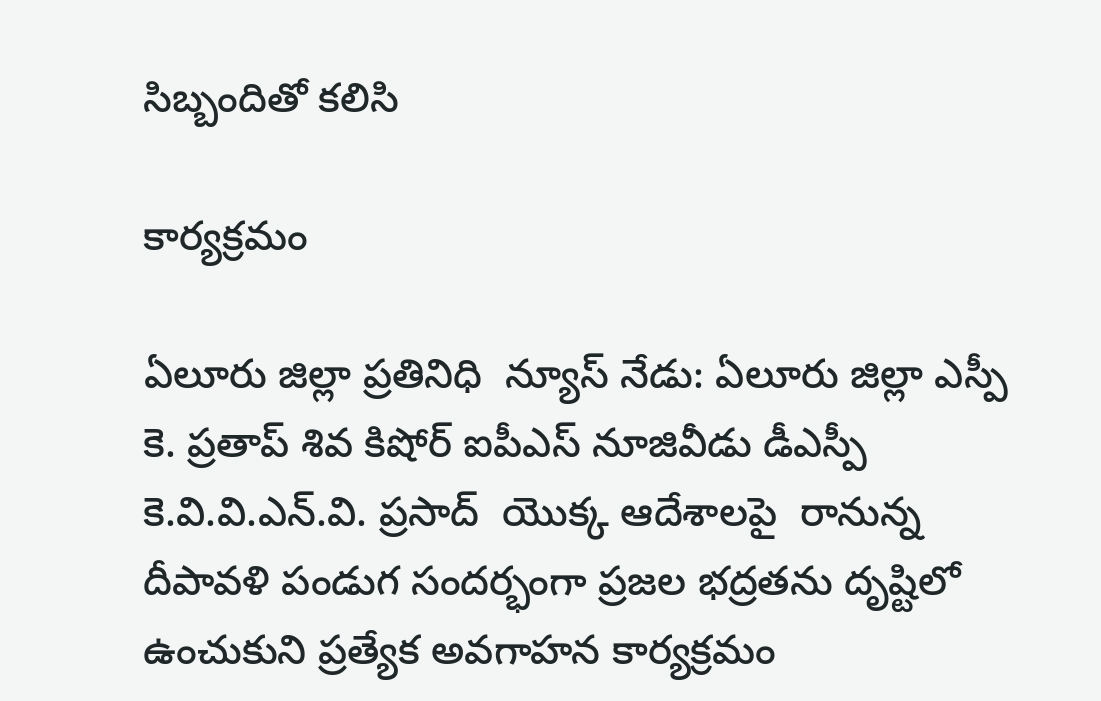సిబ్బందితో కలిసి

కార్యక్రమం

ఏలూరు జిల్లా ప్రతినిధి  న్యూస్ నేడు: ఏలూరు జిల్లా ఎస్పీ కె. ప్రతాప్ శివ కిషోర్ ఐపీఎస్ నూజివీడు డీఎస్పీ  కె.వి.వి.ఎన్.వి. ప్రసాద్  యొక్క ఆదేశాలపై  రానున్న దీపావళి పండుగ సందర్భంగా ప్రజల భద్రతను దృష్టిలో ఉంచుకుని ప్రత్యేక అవగాహన కార్యక్రమం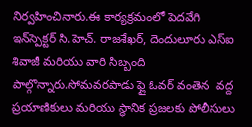నిర్వహించినారు.ఈ కార్యక్రమంలో పెదవేగి ఇన్‌స్పెక్టర్ సి.హెచ్. రాజశేఖర్, దెందులూరు ఎస్ఐ శివాజీ మరియు వారి సిబ్బంది పాల్గొన్నారు.సోమవరపాడు ఫ్లై ఓవర్ వంతెన  వద్ద ప్రయాణికులు మరియు స్థానిక ప్రజలకు పోలీసులు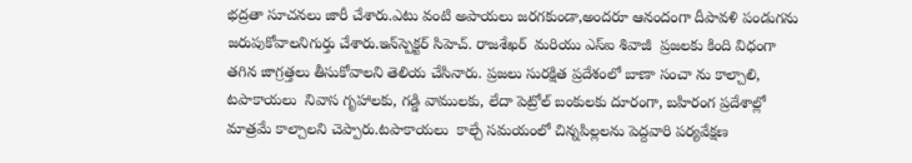భద్రతా సూచనలు జారీ చేశారు.ఎటు వంటి అపాయలు జరగకుండా,అందరూ ఆనందంగా దీపావళి పండుగను జరుపుకోవాలనిగుర్తు చేశారు.ఇన్‌స్పెక్టర్ సిహెచ్. రాజశేఖర్  మరియు ఎస్ఐ శివాజీ  ప్రజలకు కింది విధంగా తగిన జాగ్రత్తలు తీసుకోవాలని తెలియ చేసినారు. ప్రజలు సురక్షిత ప్రదేశంలో బాణా సంచా ను కాల్చాలి, టపాకాయలు  నివాస గృహాలకు, గడ్డి వాములకు, లేదా పెట్రోల్ బంకులకు దూరంగా, బహిరంగ ప్రదేశాల్లో మాత్రమే కాల్చాలని చెప్పారు.టపాకాయలు  కాల్చే సమయంలో చిన్నపిల్లలను పెద్దవారి పర్యవేక్షణ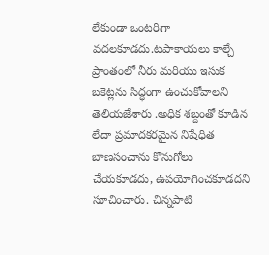లేకుండా ఒంటరిగా వదలకూడదు.టపాకాయలు కాల్చే ప్రాంతంలో నీరు మరియు ఇసుక బకెట్లను సిద్ధంగా ఉంచుకోవాలని తెలియజేశారు .అధిక శబ్దంతో కూడిన లేదా ప్రమాదకరమైన నిషేధిత బాణసంచాను కొనుగోలు చేయకూడదు, ఉపయోగించకూడదని సూచించారు. చిన్నపాటి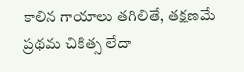కాలిన గాయాలు తగిలితే, తక్షణమే ప్రథమ చికిత్స లేదా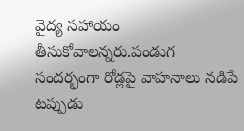వైద్య సహాయం తీసుకోవాలన్నరు.పండుగ సందర్భంగా రోడ్లపై వాహనాలు నడిపే టప్పుడు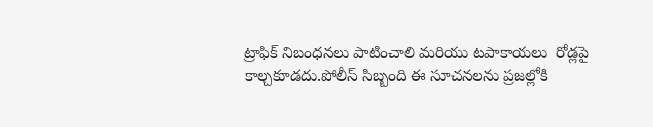ట్రాఫిక్ నిబంధనలు పాటించాలి మరియు టపాకాయలు  రోడ్లపై కాల్చకూడదు.పోలీస్ సిబ్బంది ఈ సూచనలను ప్రజల్లోకి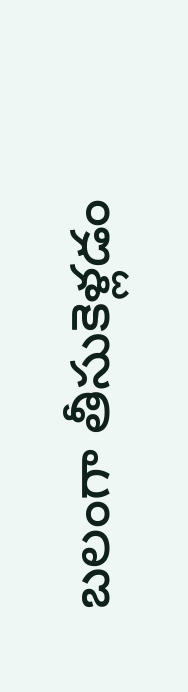బలంగా తీసుకెళ్లడం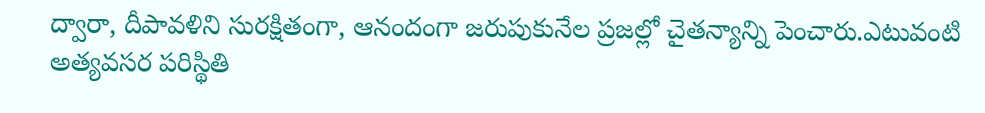ద్వారా, దీపావళిని సురక్షితంగా, ఆనందంగా జరుపుకునేల ప్రజల్లో చైతన్యాన్ని పెంచారు.ఎటువంటి అత్యవసర పరిస్థితి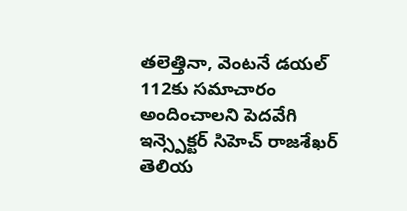తలెత్తినా, వెంటనే డయల్ 112కు సమాచారం అందించాలని పెదవేగి ఇన్స్పెక్టర్ సిహెచ్ రాజశేఖర్  తెలియ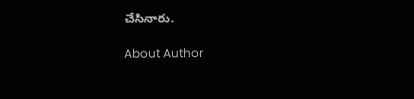చేసినారు.

About Author